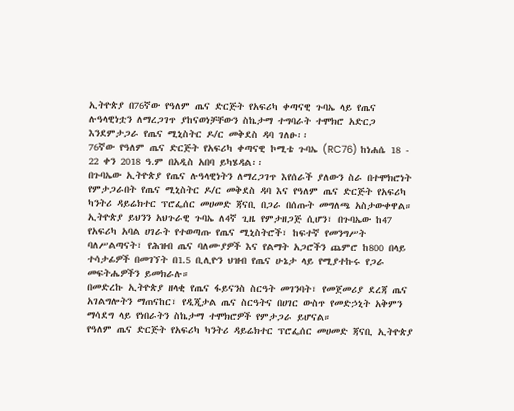ኢትዮጵያ በ76ኛው የዓለም ጤና ድርጅት የአፍሪካ ቀጣናዊ ጉባኤ ላይ የጤና ሉዓላዊነቷን ለማረጋገጥ ያከናወነቻቸውን ስኬታማ ተግባራት ተሞክሮ አድርጋ እንደምታጋራ የጤና ሚኒስትር ዶ/ር መቅደስ ዳባ ገለፁ፡፡
76ኛው የዓለም ጤና ድርጅት የአፍሪካ ቀጣናዊ ኮሚቴ ጉባኤ (RC76) ከነሐሴ 18 - 22 ቀን 2018 ዓ.ም በአዲስ አበባ ይካሄዳል፡፡
በጉባኤው ኢትዮጵያ የጤና ሉዓላዊነትን ለማረጋገጥ እየሰራች ያለውን ስራ በተሞክሮነት የምታጋራበት የጤና ሚኒስትር ዶ/ር መቅደስ ዳባ እና የዓለም ጤና ድርጅት የአፍሪካ ካንትሪ ዳይሬክተር ፕሮፌሰር መሀመድ ጃናቢ በጋራ በሰጡት መግለጫ አስታውቀዋል።
ኢትዮጵያ ይህንን አህጉራዊ ጉባኤ ለ4ኛ ጊዜ የምታዘጋጅ ሲሆን፣ በጉባኤው ከ47 የአፍሪካ አባል ሀገራት የተወጣጡ የጤና ሚኒስትሮች፣ ከፍተኛ የመንግሥት ባለሥልጣናት፣ የሕዝብ ጤና ባለሙያዎች እና የልማት አጋሮችን ጨምሮ ከ800 በላይ ተሳታፊዎች በመገኘት በ1.5 ቢሊዮን ህዝብ የጤና ሁኔታ ላይ የሚያተኩሩ የጋራ መፍትሔዎችን ይመክራሉ።
በመድረኩ ኢትዮጵያ ዘላቂ የጤና ፋይናንስ ስርዓት መገንባት፣ የመጀመሪያ ደረጃ ጤና አገልግሎትን ማጠናከር፣ የዲጂታል ጤና ስርዓትና በሀገር ውስጥ የመድኃኒት አቅምን ማሳደግ ላይ የነበራትን ስኬታማ ተሞክሮዎች የምታጋራ ይሆናል።
የዓለም ጤና ድርጅት የአፍሪካ ካንትሪ ዳይሬክተር ፕሮፌሰር መሀመድ ጃናቢ ኢትዮጵያ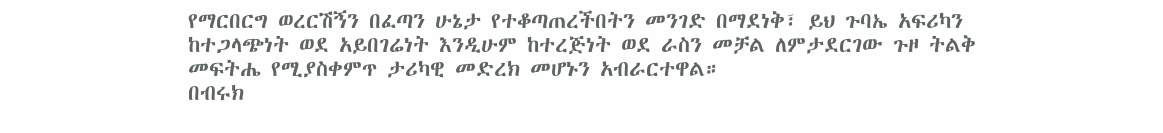የማርበርግ ወረርሽኝን በፈጣን ሁኔታ የተቆጣጠረችበትን መንገድ በማደነቅ፣ ይህ ጉባኤ አፍሪካን ከተጋላጭነት ወደ አይበገሬነት እንዲሁም ከተረጅነት ወደ ራስን መቻል ለምታደርገው ጉዞ ትልቅ መፍትሔ የሚያስቀምጥ ታሪካዊ መድረክ መሆኑን አብራርተዋል።
በብሩክ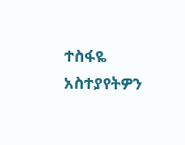ተስፋዬ
አስተያየትዎን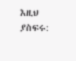እዚህ ያስፍሩ: